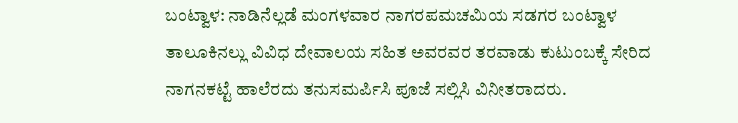ಬಂಟ್ವಾಳ: ನಾಡಿನೆಲ್ಲಡೆ ಮಂಗಳವಾರ ನಾಗರಪಮಚಮಿಯ ಸಡಗರ ಬಂಟ್ವಾಳ ತಾಲೂಕಿನಲ್ಲು ವಿವಿಧ ದೇವಾಲಯ ಸಹಿತ ಅವರವರ ತರವಾಡು ಕುಟುಂಬಕ್ಕೆ ಸೇರಿದ ನಾಗನಕಟ್ಟೆ ಹಾಲೆರದು ತನುಸಮರ್ಪಿಸಿ ಪೂಜೆ ಸಲ್ಲಿಸಿ ವಿನೀತರಾದರು.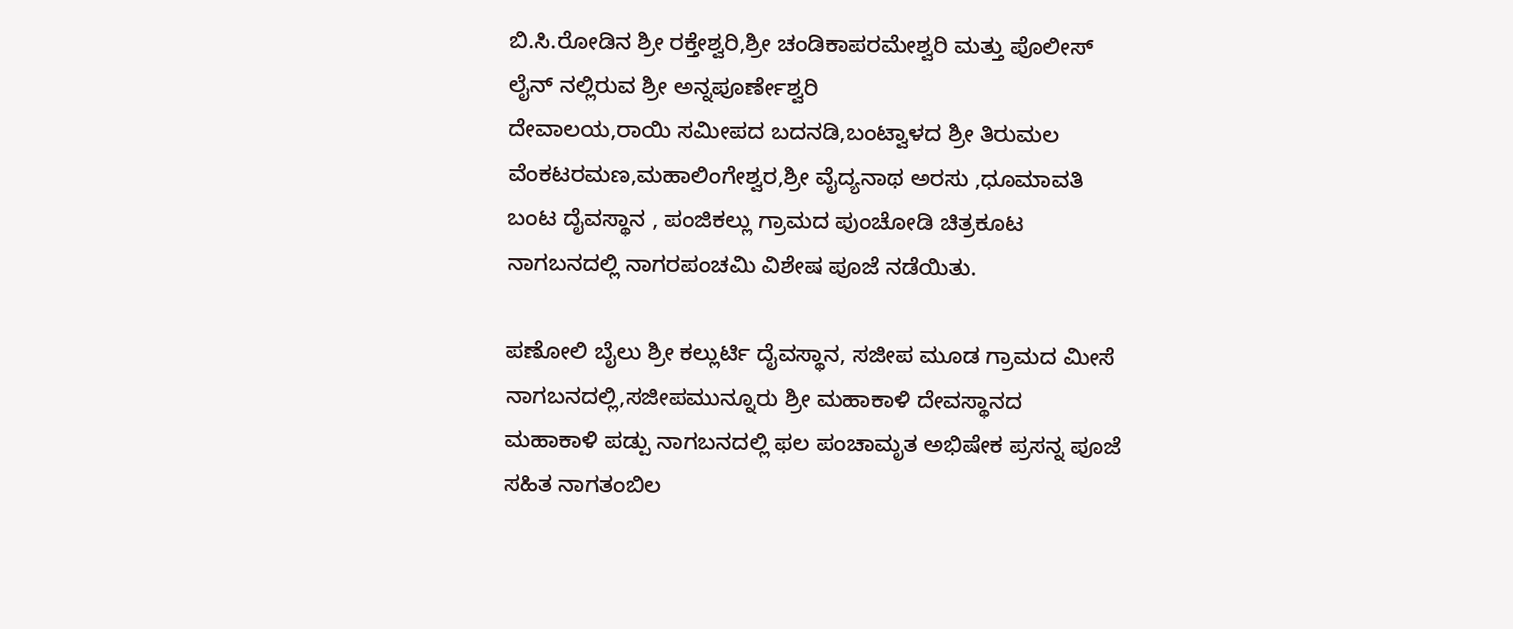ಬಿ.ಸಿ.ರೋಡಿನ ಶ್ರೀ ರಕ್ತೇಶ್ವರಿ,ಶ್ರೀ ಚಂಡಿಕಾಪರಮೇಶ್ವರಿ ಮತ್ತು ಪೊಲೀಸ್ ಲೈನ್ ನಲ್ಲಿರುವ ಶ್ರೀ ಅನ್ನಪೂರ್ಣೇಶ್ವರಿ
ದೇವಾಲಯ,ರಾಯಿ ಸಮೀಪದ ಬದನಡಿ,ಬಂಟ್ವಾಳದ ಶ್ರೀ ತಿರುಮಲ ವೆಂಕಟರಮಣ,ಮಹಾಲಿಂಗೇಶ್ವರ,ಶ್ರೀ ವೈದ್ಯನಾಥ ಅರಸು ,ಧೂಮಾವತಿ ಬಂಟ ದೈವಸ್ಥಾನ , ಪಂಜಿಕಲ್ಲು ಗ್ರಾಮದ ಪುಂಚೋಡಿ ಚಿತ್ರಕೂಟ ನಾಗಬನದಲ್ಲಿ ನಾಗರಪಂಚಮಿ ವಿಶೇಷ ಪೂಜೆ ನಡೆಯಿತು.

ಪಣೋಲಿ ಬೈಲು ಶ್ರೀ ಕಲ್ಲುರ್ಟಿ ದೈವಸ್ಥಾನ, ಸಜೀಪ ಮೂಡ ಗ್ರಾಮದ ಮೀಸೆ ನಾಗಬನದಲ್ಲಿ,ಸಜೀಪಮುನ್ನೂರು ಶ್ರೀ ಮಹಾಕಾಳಿ ದೇವಸ್ಥಾನದ ಮಹಾಕಾಳಿ ಪಡ್ಪು ನಾಗಬನದಲ್ಲಿ ಫಲ ಪಂಚಾಮೃತ ಅಭಿಷೇಕ ಪ್ರಸನ್ನ ಪೂಜೆ ಸಹಿತ ನಾಗತಂಬಿಲ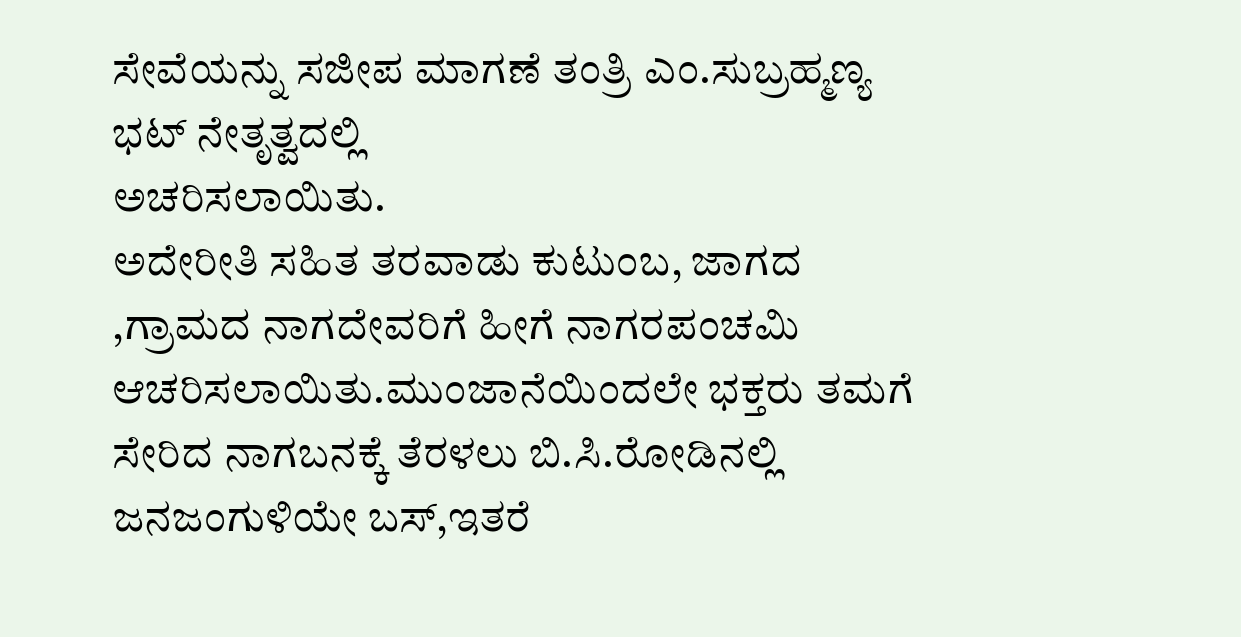ಸೇವೆಯನ್ನು ಸಜೀಪ ಮಾಗಣೆ ತಂತ್ರಿ ಎಂ.ಸುಬ್ರಹ್ಮಣ್ಯ ಭಟ್ ನೇತೃತ್ವದಲ್ಲಿ
ಅಚರಿಸಲಾಯಿತು.
ಅದೇರೀತಿ ಸಹಿತ ತರವಾಡು ಕುಟುಂಬ, ಜಾಗದ ,ಗ್ರಾಮದ ನಾಗದೇವರಿಗೆ ಹೀಗೆ ನಾಗರಪಂಚಮಿ ಆಚರಿಸಲಾಯಿತು.ಮುಂಜಾನೆಯಿಂದಲೇ ಭಕ್ತರು ತಮಗೆ ಸೇರಿದ ನಾಗಬನಕ್ಕೆ ತೆರಳಲು ಬಿ.ಸಿ.ರೋಡಿನಲ್ಲಿ ಜನಜಂಗುಳಿಯೇ ಬಸ್,ಇತರೆ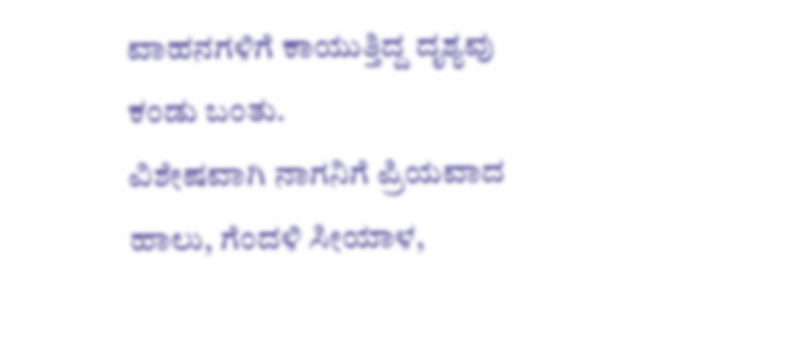ವಾಹನಗಳಿಗೆ ಕಾಯುತ್ತಿದ್ದ ದೃಶ್ಯವು ಕಂಡು ಬಂತು.
ವಿಶೇಷವಾಗಿ ನಾಗನಿಗೆ ಪ್ರಿಯವಾದ ಹಾಲು, ಗೆಂದಳಿ ಸೀಯಾಳ,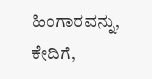ಹಿಂಗಾರವನ್ನು, ಕೇದಿಗೆ,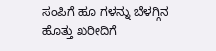ಸಂಪಿಗೆ ಹೂ ಗಳನ್ನು ಬೆಳಗ್ಗಿನ ಹೊತ್ತು ಖರೀದಿಗೆ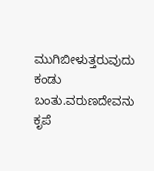ಮುಗಿಬೀಳುತ್ತರುವುದು ಕಂಡು ಬಂತು.ವರುಣದೇವನು ಕೃಪೆ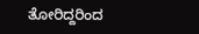ತೋರಿದ್ದರಿಂದ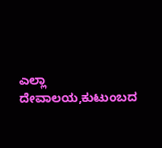ಎಲ್ಲಾ ದೇವಾಲಯ,ಕುಟುಂಬದ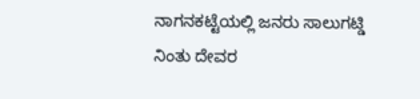ನಾಗನಕಟ್ಟೆಯಲ್ಲಿ ಜನರು ಸಾಲುಗಟ್ಡಿ ನಿಂತು ದೇವರ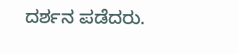ದರ್ಶನ ಪಡೆದರು.